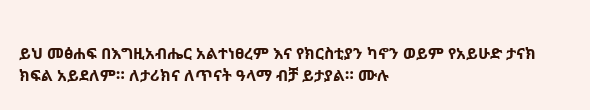ይህ መፅሐፍ በእግዚአብሔር አልተነፀረም እና የክርስቲያን ካኖን ወይም የአይሁድ ታናክ ክፍል አይደለም። ለታሪክና ለጥናት ዓላማ ብቻ ይታያል። ሙሉ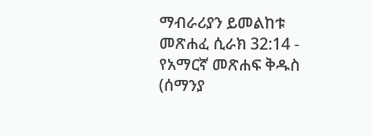ማብራሪያን ይመልከቱ መጽሐፈ ሲራክ 32:14 - የአማርኛ መጽሐፍ ቅዱስ (ሰማንያ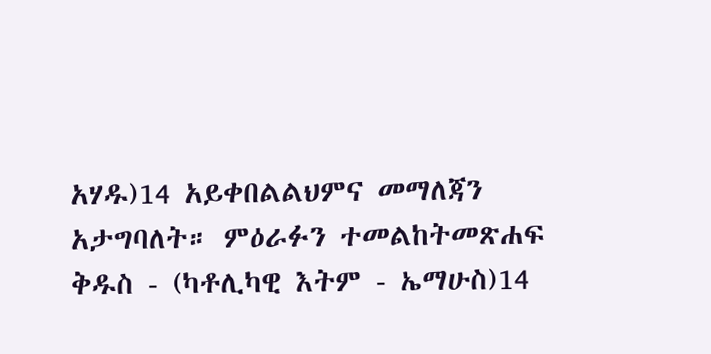አሃዱ)14 አይቀበልልህምና መማለጃን አታግባለት። ምዕራፉን ተመልከትመጽሐፍ ቅዱስ - (ካቶሊካዊ እትም - ኤማሁስ)14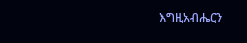እግዚአብሔርን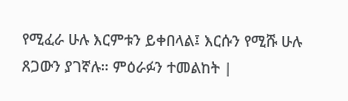የሚፈራ ሁሉ እርምቱን ይቀበላል፤ እርሱን የሚሹ ሁሉ ጸጋውን ያገኛሉ። ምዕራፉን ተመልከት |